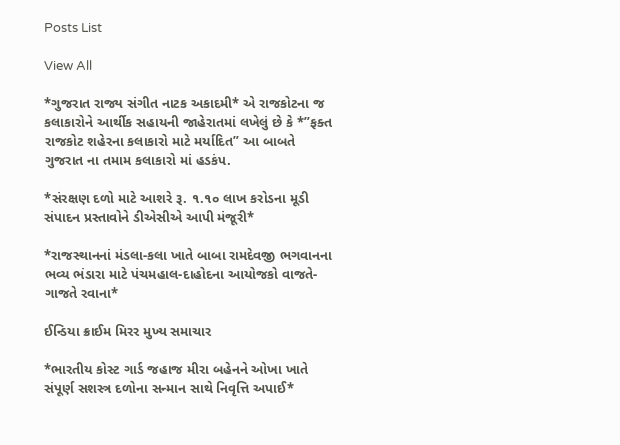Posts List

View All

*ગુજરાત રાજ્ય સંગીત નાટક અકાદમી* એ રાજકોટના જ કલાકારોને આર્થીક સહાયની જાહેરાતમાં લખેલું છે કે *”ફક્ત રાજકોટ શહેરના કલાકારો માટે મર્યાદિત” આ બાબતે ગુજરાત ના તમામ કલાકારો માં હડકંપ.

*સંરક્ષણ દળો માટે આશરે રૂ. ૧.૧૦ લાખ કરોડના મૂડી સંપાદન પ્રસ્તાવોને ડીએસીએ આપી મંજૂરી*

*રાજસ્થાનનાં મંડલા-કલા ખાતે બાબા રામદેવજી ભગવાનના ભવ્ય ભંડારા માટે પંચમહાલ-દાહોદના આયોજકો વાજતે-ગાજતે રવાના*

ઈન્ડિયા ક્રાઈમ મિરર મુખ્ય સમાચાર

*ભારતીય કોસ્ટ ગાર્ડ જહાજ મીરા બહેનને ઓખા ખાતે સંપૂર્ણ સશસ્ત્ર દળોના સન્માન સાથે નિવૃત્તિ અપાઈ*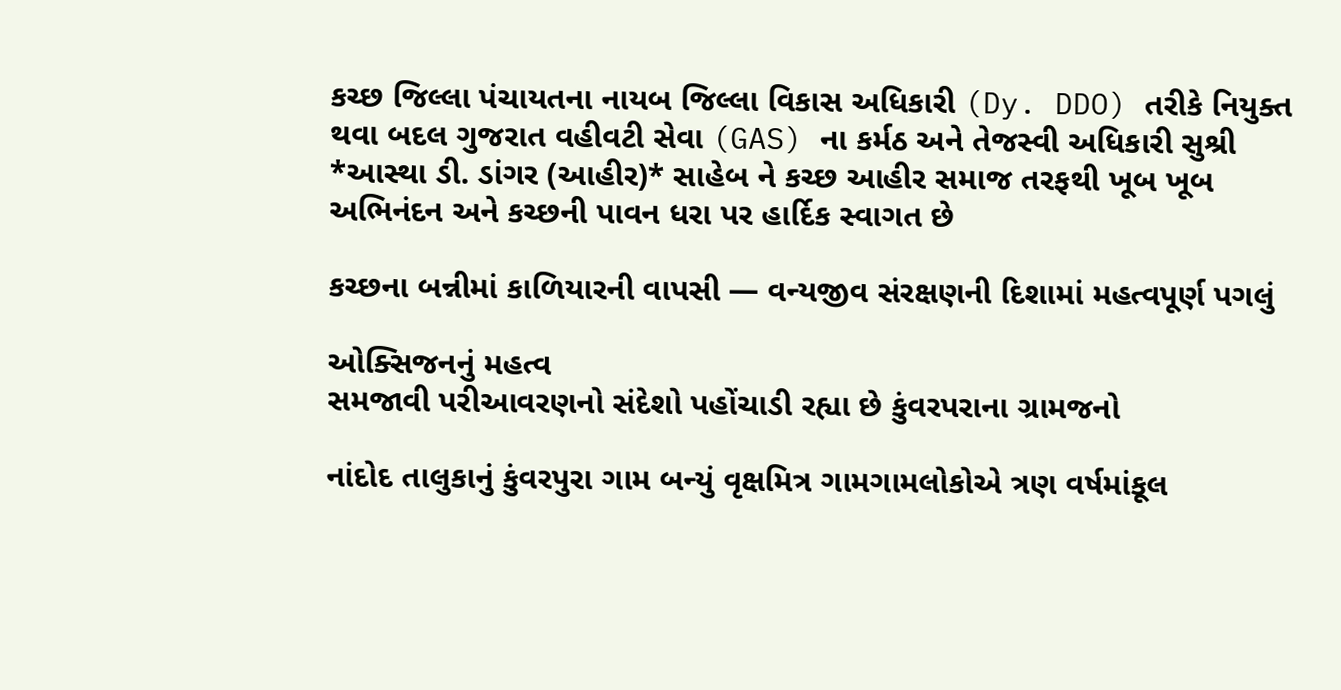કચ્છ જિલ્લા પંચાયતના નાયબ જિલ્લા વિકાસ અધિકારી (Dy. DDO) તરીકે નિયુક્ત થવા બદલ ગુજરાત વહીવટી સેવા (GAS) ના કર્મઠ અને તેજસ્વી અધિકારી સુશ્રી *આસ્થા ડી. ડાંગર (આહીર)* સાહેબ ને કચ્છ આહીર સમાજ તરફથી ખૂબ ખૂબ અભિનંદન અને કચ્છની પાવન ધરા પર હાર્દિક સ્વાગત છે

કચ્છના બન્નીમાં કાળિયારની વાપસી — વન્યજીવ સંરક્ષણની દિશામાં મહત્વપૂર્ણ પગલું

ઓક્સિજનનું મહત્વ
સમજાવી પરીઆવરણનો સંદેશો પહોંચાડી રહ્યા છે કુંવરપરાના ગ્રામજનો

નાંદોદ તાલુકાનું કુંવરપુરા ગામ બન્યું વૃક્ષમિત્ર ગામગામલોકોએ ત્રણ વર્ષમાંકૂલ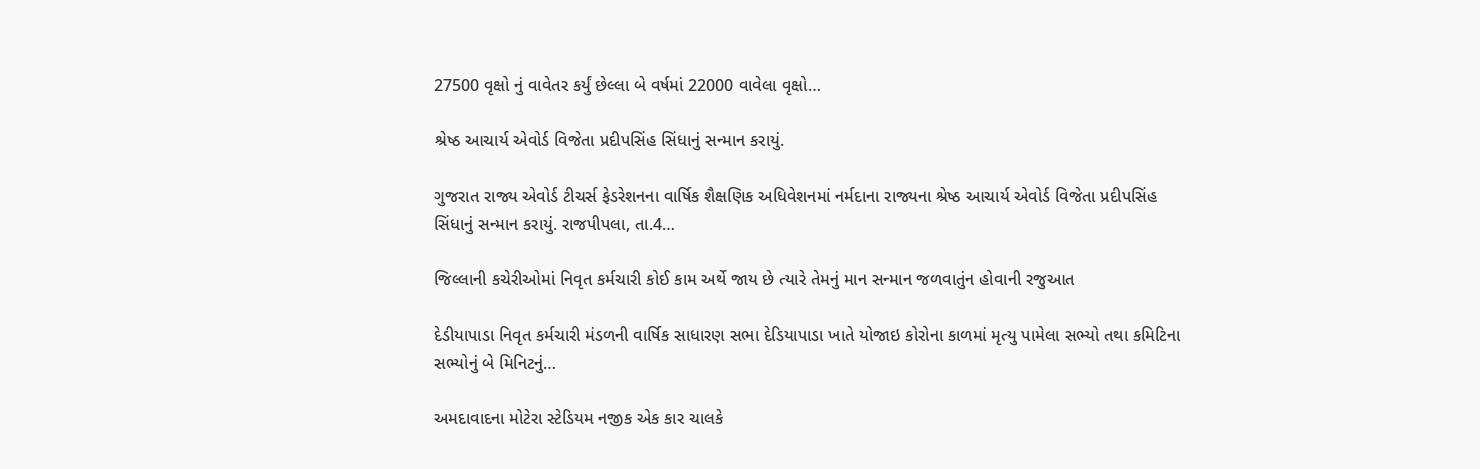27500 વૃક્ષો નું વાવેતર કર્યું છેલ્લા બે વર્ષમાં 22000 વાવેલા વૃક્ષો…

શ્રેષ્ઠ આચાર્ય એવોર્ડ વિજેતા પ્રદીપસિંહ સિંધાનું સન્માન કરાયું.

ગુજરાત રાજ્ય એવોર્ડ ટીચર્સ ફેડરેશનના વાર્ષિક શૈક્ષણિક અધિવેશનમાં નર્મદાના રાજ્યના શ્રેષ્ઠ આચાર્ય એવોર્ડ વિજેતા પ્રદીપસિંહ સિંધાનું સન્માન કરાયું. રાજપીપલા, તા.4…

જિલ્લાની કચેરીઓમાં નિવૃત કર્મચારી કોઈ કામ અર્થે જાય છે ત્યારે તેમનું માન સન્માન જળવાતુંન હોવાની રજુઆત

દેડીયાપાડા નિવૃત કર્મચારી મંડળની વાર્ષિક સાધારણ સભા દેડિયાપાડા ખાતે યોજાઇ કોરોના કાળમાં મૃત્યુ પામેલા સભ્યો તથા કમિટિના સભ્યોનું બે મિનિટનું…

અમદાવાદના મોટેરા સ્ટેડિયમ નજીક એક કાર ચાલકે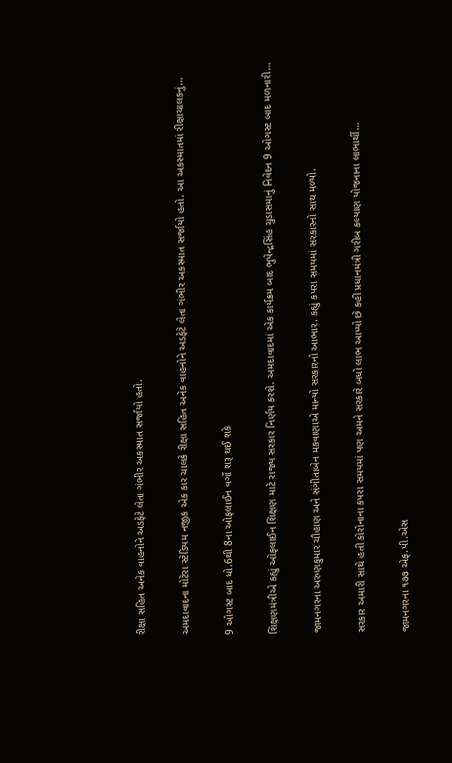રીક્ષા સહિત અનેક વાહનોને અડફેટે લેતા ગંભીર અકસ્માત સર્જાયો હતો.

અમદાવાદના મોટેરા સ્ટેડિયમ નજીક એક કાર ચાલકે રીક્ષા સહિત અનેક વાહનોને અડફેટે લેતા ગંભીર અકસ્માત સર્જાયો હતો. આ અકસ્માતમાં રીક્ષાચાલકનું…

9 ઓગસ્ટ બાદ ધો.6થી 8ના ઓફલાઈન વર્ગો શરૂ થઈ શકે

શિક્ષણમંત્રીએ કહ્યું ઓફલાઈન શિક્ષણ માટે રાજ્ય સરકાર નિર્ણય કરશે. અમદાવાદમાં એક કાર્યક્રમ બાદ ભુપેન્દ્રસિંહ ચુડાસમાનું નિવેદન 9 ઓગસ્ટ બાદ મળનારી…

જામનગરના અરુણકુમાર ચૌહાણ અને સંગીતાબેન મકવાણાએ માન્યો સરકારનો આભાર. કહ્યું કપરા સમયમાં સરકારનો સાથ મળ્યો.

સરકાર અમારી સાથે હતી કોરોનાના કપરા સમયમાં પણ અમને સરકારે બધો લાભ આપ્યો છે કહી પ્રધાનમંત્રી ગરીબ કલ્યાણ યોજનાના લાભાર્થી…

જામનગરના ૧૭૭ એફ.પી.એસ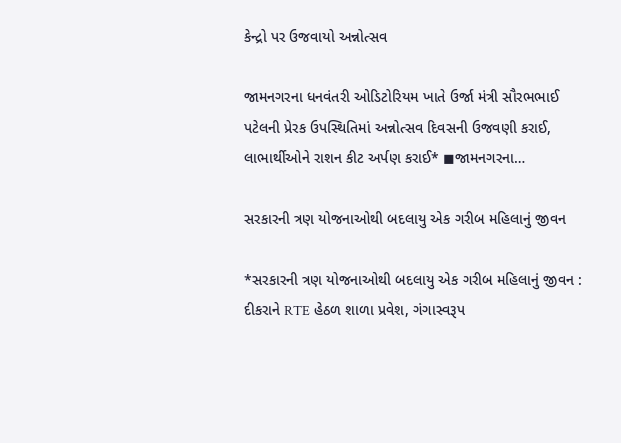કેન્દ્રો પર ઉજવાયો અન્નોત્સવ

જામનગરના ધનવંતરી ઓડિટોરિયમ ખાતે ઉર્જા મંત્રી સૌરભભાઈ પટેલની પ્રેરક ઉપસ્થિતિમાં અન્નોત્સવ દિવસની ઉજવણી કરાઈ, લાભાર્થીઓને રાશન કીટ અર્પણ કરાઈ* ◼જામનગરના…

સરકારની ત્રણ યોજનાઓથી બદલાયુ એક ગરીબ મહિલાનું જીવન

*સરકારની ત્રણ યોજનાઓથી બદલાયુ એક ગરીબ મહિલાનું જીવન : દીકરાને RTE હેઠળ શાળા પ્રવેશ, ગંગાસ્વરૂપ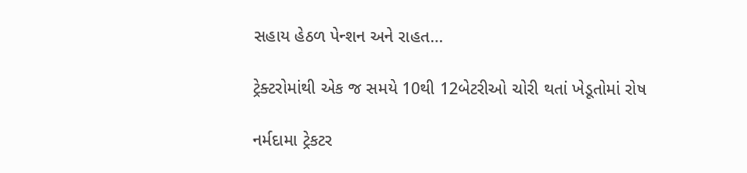સહાય હેઠળ પેન્શન અને રાહત…

ટ્રેક્ટરોમાંથી એક જ સમયે 10થી 12બેટરીઓ ચોરી થતાં ખેડૂતોમાં રોષ

નર્મદામા ટ્રેકટર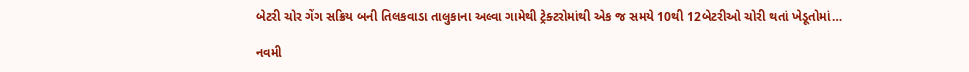બેટરી ચોર ગેંગ સક્રિય બની તિલકવાડા તાલુકાના અલ્વા ગામેથી ટ્રેક્ટરોમાંથી એક જ સમયે 10થી 12બેટરીઓ ચોરી થતાં ખેડૂતોમાં…

નવમી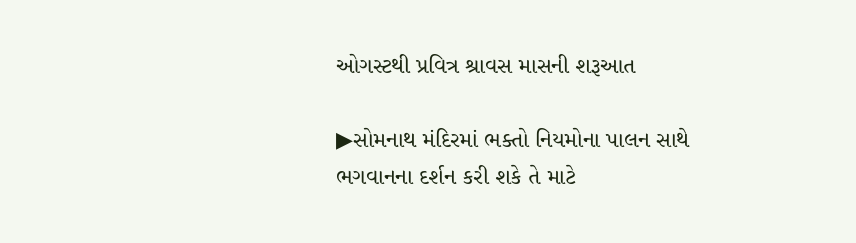ઓગસ્ટથી પ્રવિત્ર શ્રાવસ માસની શરૂઆત

▶સોમનાથ મંદિરમાં ભક્તો નિયમોના પાલન સાથે ભગવાનના દર્શન કરી શકે તે માટે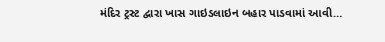મંદિર ટ્રસ્ટ દ્વારા ખાસ ગાઇડલાઇન બહાર પાડવામાં આવી…